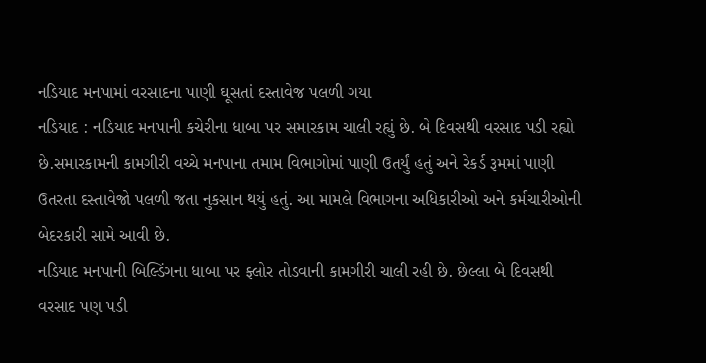નડિયાદ મનપામાં વરસાદના પાણી ઘૂસતાં દસ્તાવેજ પલળી ગયા
નડિયાદ : નડિયાદ મનપાની કચેરીના ધાબા પર સમારકામ ચાલી રહ્યું છે. બે દિવસથી વરસાદ પડી રહ્યો છે.સમારકામની કામગીરી વચ્ચે મનપાના તમામ વિભાગોમાં પાણી ઉતર્યું હતું અને રેકર્ડ રૂમમાં પાણી ઉતરતા દસ્તાવેજો પલળી જતા નુકસાન થયું હતું. આ મામલે વિભાગના અધિકારીઓ અને કર્મચારીઓની બેદરકારી સામે આવી છે.
નડિયાદ મનપાની બિલ્ડિંગના ધાબા પર ફ્લોર તોડવાની કામગીરી ચાલી રહી છે. છેલ્લા બે દિવસથી વરસાદ પણ પડી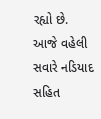રહ્યો છે.
આજે વહેલી સવારે નડિયાદ સહિત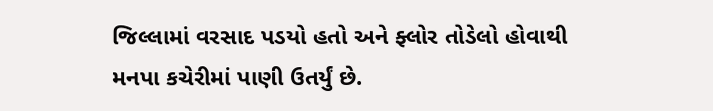જિલ્લામાં વરસાદ પડયો હતો અને ફ્લોર તોડેલો હોવાથી મનપા કચેરીમાં પાણી ઉતર્યું છે.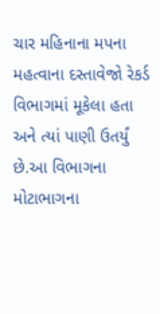ચાર મહિનાના મપના મહત્વાના દસ્તાવેજો રેકર્ડ વિભાગમાં મૂકેલા હતા અને ત્યાં પાણી ઉતર્યું છે.આ વિભાગના મોટાભાગના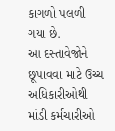કાગળો પલળી ગયા છે.
આ દસ્તાવેજોને છૂપાવવા માટે ઉચ્ચ અધિકારીઓથી માંડી કર્મચારીઓ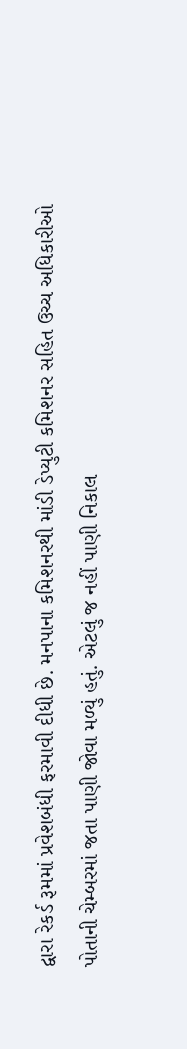દ્વારા રેકર્ડ રૂમમાં પ્રવેશબંધી ફરમાવી દીધી છે. મનપાના કમિશનરથી માંડી ડેપ્યુટી કમિશનર સહિત ઉચ્ચ અધિકારીઓ પોતાની ચેમ્બરમાં જતા પાણી જોવા મળ્યું હતું. એટલું જ નહીં પાણી નિકાલ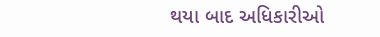થયા બાદ અધિકારીઓ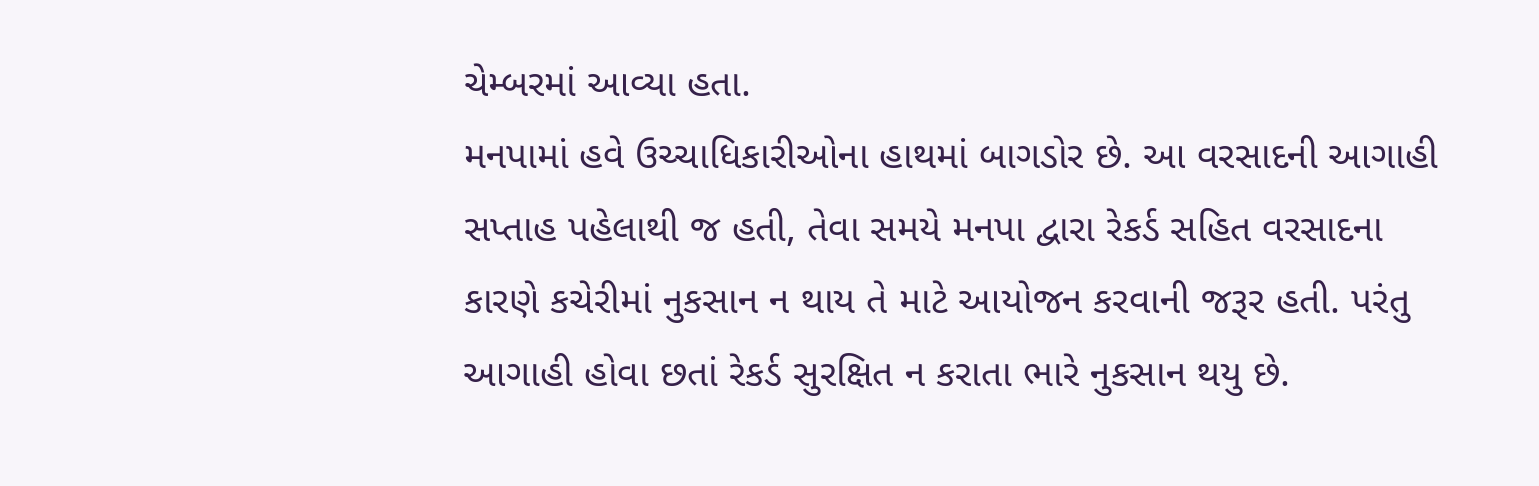ચેમ્બરમાં આવ્યા હતા.
મનપામાં હવે ઉચ્ચાધિકારીઓના હાથમાં બાગડોર છે. આ વરસાદની આગાહી સપ્તાહ પહેલાથી જ હતી, તેવા સમયે મનપા દ્વારા રેકર્ડ સહિત વરસાદના કારણે કચેરીમાં નુકસાન ન થાય તે માટે આયોજન કરવાની જરૂર હતી. પરંતુ આગાહી હોવા છતાં રેકર્ડ સુરક્ષિત ન કરાતા ભારે નુકસાન થયુ છે.